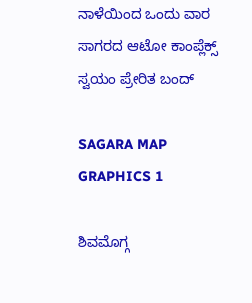ನಾಳೆಯಿಂದ ಒಂದು ವಾರ ಸಾಗರದ ಆಟೋ ಕಾಂಪ್ಲೆಕ್ಸ್ ಸ್ವಯಂ ಪ್ರೇರಿತ ಬಂದ್

SAGARA MAP GRAPHICS 1

ಶಿವಮೊಗ್ಗ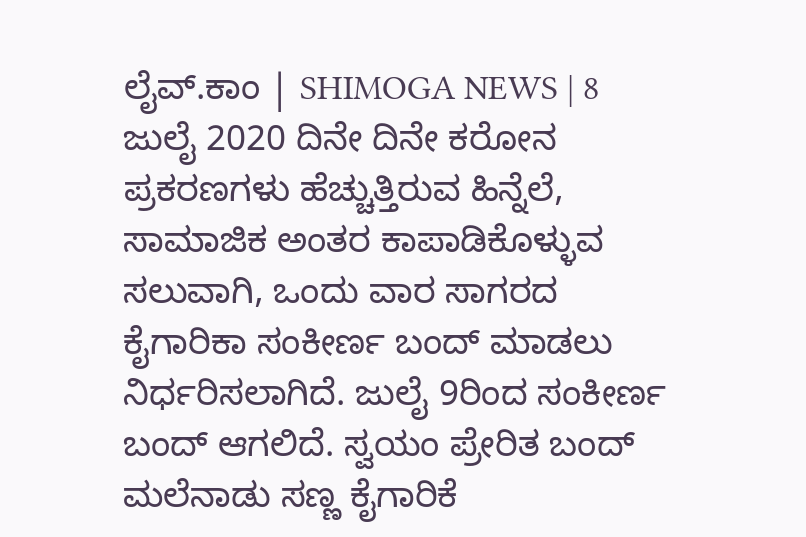ಲೈವ್.ಕಾಂ | SHIMOGA NEWS | 8 ಜುಲೈ 2020 ದಿನೇ ದಿನೇ ಕರೋನ ಪ್ರಕರಣಗಳು ಹೆಚ್ಚುತ್ತಿರುವ ಹಿನ್ನೆಲೆ, ಸಾಮಾಜಿಕ ಅಂತರ ಕಾಪಾಡಿಕೊಳ್ಳುವ ಸಲುವಾಗಿ, ಒಂದು ವಾರ ಸಾಗರದ ಕೈಗಾರಿಕಾ ಸಂಕೀರ್ಣ ಬಂದ್ ಮಾಡಲು ನಿರ್ಧರಿಸಲಾಗಿದೆ. ಜುಲೈ 9ರಿಂದ ಸಂಕೀರ್ಣ ಬಂದ್ ಆಗಲಿದೆ. ಸ್ವಯಂ ಪ್ರೇರಿತ ಬಂದ್ ಮಲೆನಾಡು ಸಣ್ಣ ಕೈಗಾರಿಕೆ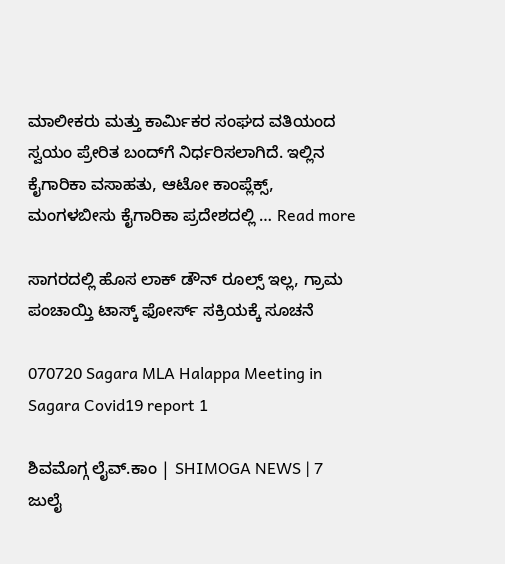ಮಾಲೀಕರು ಮತ್ತು ಕಾರ್ಮಿಕರ ಸಂಘದ ವತಿಯಂದ ಸ್ವಯಂ ಪ್ರೇರಿತ ಬಂದ್‍ಗೆ ನಿರ್ಧರಿಸಲಾಗಿದೆ. ಇಲ್ಲಿನ ಕೈಗಾರಿಕಾ ವಸಾಹತು, ಆಟೋ ಕಾಂಪ್ಲೆಕ್ಸ್, ಮಂಗಳಬೀಸು ಕೈಗಾರಿಕಾ ಪ್ರದೇಶದಲ್ಲಿ … Read more

ಸಾಗರದಲ್ಲಿ ಹೊಸ ಲಾಕ್ ಡೌನ್ ರೂಲ್ಸ್ ಇಲ್ಲ, ಗ್ರಾಮ ಪಂಚಾಯ್ತಿ ಟಾಸ್ಕ್ ಫೋರ್ಸ್ ಸಕ್ರಿಯಕ್ಕೆ ಸೂಚನೆ

070720 Sagara MLA Halappa Meeting in Sagara Covid19 report 1

ಶಿವಮೊಗ್ಗ ಲೈವ್.ಕಾಂ | SHIMOGA NEWS | 7 ಜುಲೈ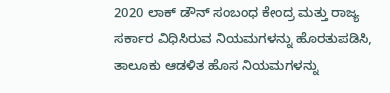2020 ಲಾಕ್‍ ಡೌನ್ ಸಂಬಂಧ ಕೇಂದ್ರ ಮತ್ತು ರಾಜ್ಯ ಸರ್ಕಾರ ವಿಧಿಸಿರುವ ನಿಯಮಗಳನ್ನು ಹೊರತುಪಡಿಸಿ, ತಾಲೂಕು ಆಡಳಿತ ಹೊಸ ನಿಯಮಗಳನ್ನು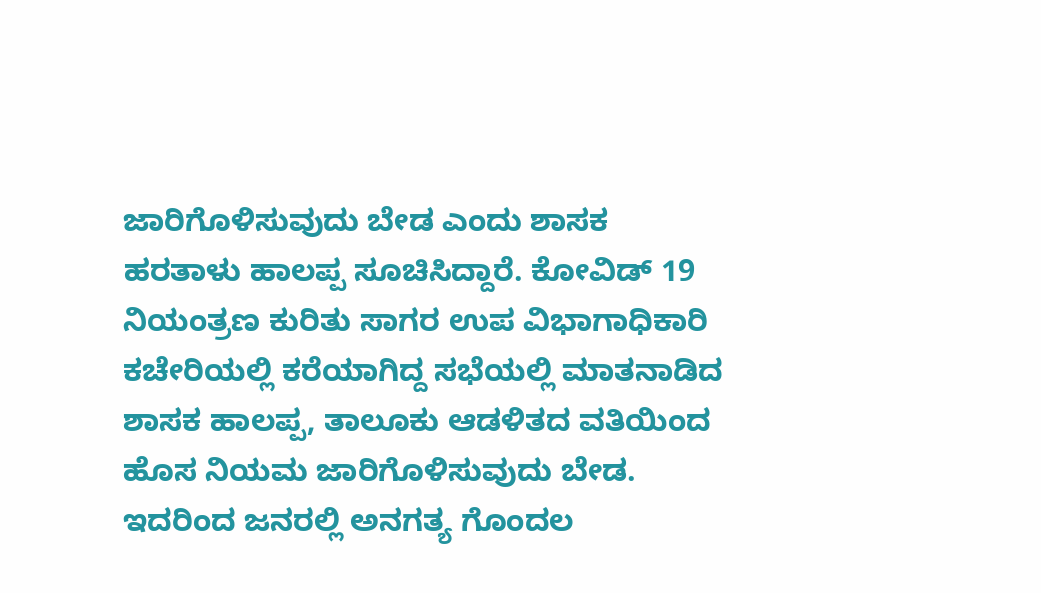ಜಾರಿಗೊಳಿಸುವುದು ಬೇಡ ಎಂದು ಶಾಸಕ ಹರತಾಳು ಹಾಲಪ್ಪ ಸೂಚಿಸಿದ್ದಾರೆ. ಕೋವಿಡ್ 19 ನಿಯಂತ್ರಣ ಕುರಿತು ಸಾಗರ ಉಪ ವಿಭಾಗಾಧಿಕಾರಿ ಕಚೇರಿಯಲ್ಲಿ ಕರೆಯಾಗಿದ್ದ ಸಭೆಯಲ್ಲಿ ಮಾತನಾಡಿದ ಶಾಸಕ ಹಾಲಪ್ಪ, ತಾಲೂಕು ಆಡಳಿತದ ವತಿಯಿಂದ ಹೊಸ ನಿಯಮ ಜಾರಿಗೊಳಿಸುವುದು ಬೇಡ. ಇದರಿಂದ ಜನರಲ್ಲಿ ಅನಗತ್ಯ ಗೊಂದಲ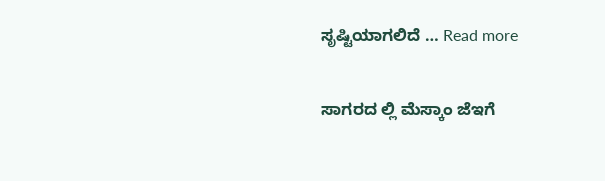ಸೃಷ್ಟಿಯಾಗಲಿದೆ … Read more

ಸಾಗರದ ಲ್ಲಿ ಮೆಸ್ಕಾಂ ಜೆಇಗೆ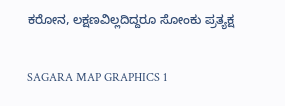ಕರೋನ, ಲಕ್ಷಣವಿಲ್ಲದಿದ್ದರೂ ಸೋಂಕು ಪ್ರತ್ಯಕ್ಷ

SAGARA MAP GRAPHICS 1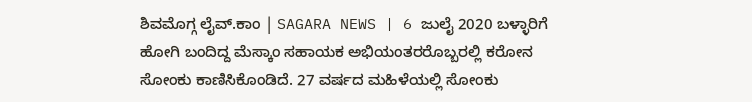ಶಿವಮೊಗ್ಗ ಲೈವ್.ಕಾಂ | SAGARA NEWS | 6 ಜುಲೈ 2020 ಬಳ್ಳಾರಿಗೆ ಹೋಗಿ ಬಂದಿದ್ದ ಮೆಸ್ಕಾಂ ಸಹಾಯಕ ಅಭಿಯಂತರರೊಬ್ಬರಲ್ಲಿ ಕರೋನ ಸೋಂಕು ಕಾಣಿಸಿಕೊಂಡಿದೆ. 27 ವರ್ಷದ ಮಹಿಳೆಯಲ್ಲಿ ಸೋಂಕು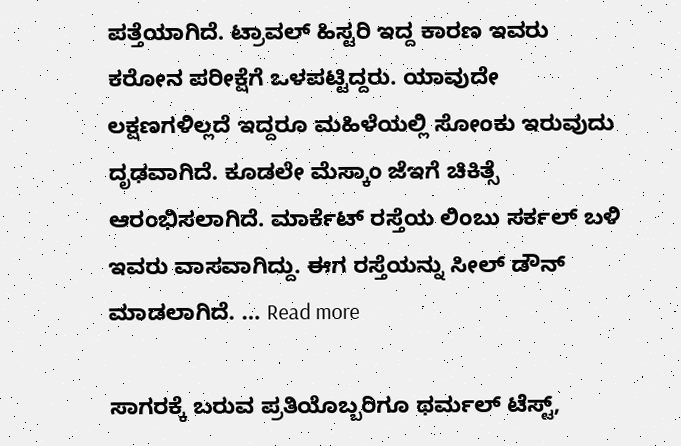ಪತ್ತೆಯಾಗಿದೆ. ಟ್ರಾವಲ್ ಹಿಸ್ಟರಿ ಇದ್ದ ಕಾರಣ ಇವರು ಕರೋನ ಪರೀಕ್ಷೆಗೆ ಒಳಪಟ್ಟಿದ್ದರು. ಯಾವುದೇ ಲಕ್ಷಣಗಳಿಲ್ಲದೆ ಇದ್ದರೂ ಮಹಿಳೆಯಲ್ಲಿ ಸೋಂಕು ಇರುವುದು ದೃಢವಾಗಿದೆ. ಕೂಡಲೇ ಮೆಸ್ಕಾಂ ಜೆಇಗೆ ಚಿಕಿತ್ಸೆ ಆರಂಭಿಸಲಾಗಿದೆ. ಮಾರ್ಕೆಟ್ ರಸ್ತೆಯ ಲಿಂಬು ಸರ್ಕಲ್ ಬಳಿ ಇವರು ವಾಸವಾಗಿದ್ದು. ಈಗ ರಸ್ತೆಯನ್ನು ಸೀಲ್ ಡೌನ್ ಮಾಡಲಾಗಿದೆ. … Read more

ಸಾಗರಕ್ಕೆ ಬರುವ ಪ್ರತಿಯೊಬ್ಬರಿಗೂ ಥರ್ಮಲ್ ಟೆಸ್ಟ್,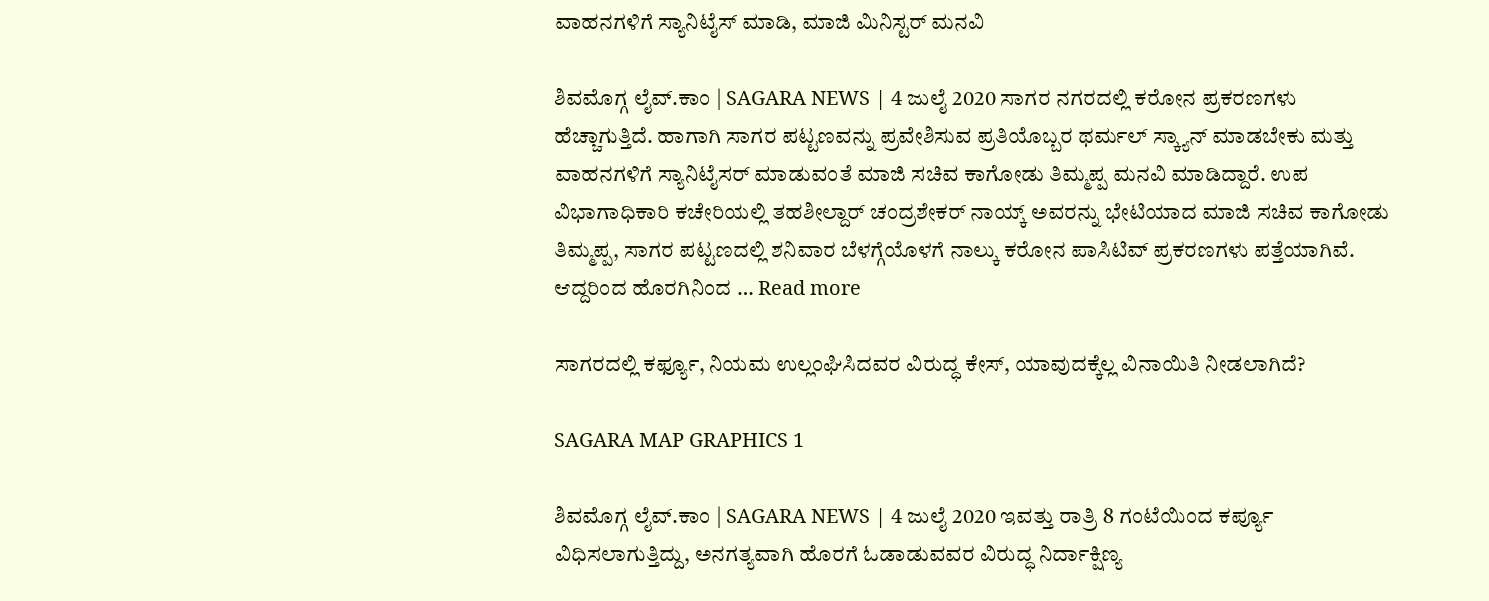ವಾಹನಗಳಿಗೆ ಸ್ಯಾನಿಟೈಸ್ ಮಾಡಿ, ಮಾಜಿ ಮಿನಿಸ್ಟರ್ ಮನವಿ

ಶಿವಮೊಗ್ಗ ಲೈವ್.ಕಾಂ | SAGARA NEWS | 4 ಜುಲೈ 2020 ಸಾಗರ ನಗರದಲ್ಲಿ ಕರೋನ ಪ್ರಕರಣಗಳು ಹೆಚ್ಚಾಗುತ್ತಿದೆ. ಹಾಗಾಗಿ ಸಾಗರ ಪಟ್ಟಣವನ್ನು ಪ್ರವೇಶಿಸುವ ಪ್ರತಿಯೊಬ್ಬರ ಥರ್ಮಲ್ ಸ್ಕ್ಯಾನ್ ಮಾಡಬೇಕು ಮತ್ತು ವಾಹನಗಳಿಗೆ ಸ್ಯಾನಿಟೈಸರ್ ಮಾಡುವಂತೆ ಮಾಜಿ ಸಚಿವ ಕಾಗೋಡು ತಿಮ್ಮಪ್ಪ ಮನವಿ ಮಾಡಿದ್ದಾರೆ. ಉಪ ವಿಭಾಗಾಧಿಕಾರಿ ಕಚೇರಿಯಲ್ಲಿ ತಹಶೀಲ್ದಾರ್ ಚಂದ್ರಶೇಕರ್ ನಾಯ್ಕ್ ಅವರನ್ನು ಭೇಟಿಯಾದ ಮಾಜಿ ಸಚಿವ ಕಾಗೋಡು ತಿಮ್ಮಪ್ಪ, ಸಾಗರ ಪಟ್ಟಣದಲ್ಲಿ ಶನಿವಾರ ಬೆಳಗ್ಗೆಯೊಳಗೆ ನಾಲ್ಕು ಕರೋನ ಪಾಸಿಟಿವ್ ಪ್ರಕರಣಗಳು ಪತ್ತೆಯಾಗಿವೆ. ಆದ್ದರಿಂದ ಹೊರಗಿನಿಂದ … Read more

ಸಾಗರದಲ್ಲಿ ಕರ್ಫ್ಯೂ, ನಿಯಮ ಉಲ್ಲಂಘಿಸಿದವರ ವಿರುದ್ಧ ಕೇಸ್, ಯಾವುದಕ್ಕೆಲ್ಲ ವಿನಾಯಿತಿ ನೀಡಲಾಗಿದೆ?

SAGARA MAP GRAPHICS 1

ಶಿವಮೊಗ್ಗ ಲೈವ್.ಕಾಂ | SAGARA NEWS | 4 ಜುಲೈ 2020 ಇವತ್ತು ರಾತ್ರಿ 8 ಗಂಟೆಯಿಂದ ಕರ್ಪ್ಯೂ ವಿಧಿಸಲಾಗುತ್ತಿದ್ದು, ಅನಗ‍ತ್ಯವಾಗಿ ಹೊರಗೆ ಓಡಾಡುವವರ ವಿರುದ್ಧ ನಿರ್ದಾಕ್ಷಿಣ್ಯ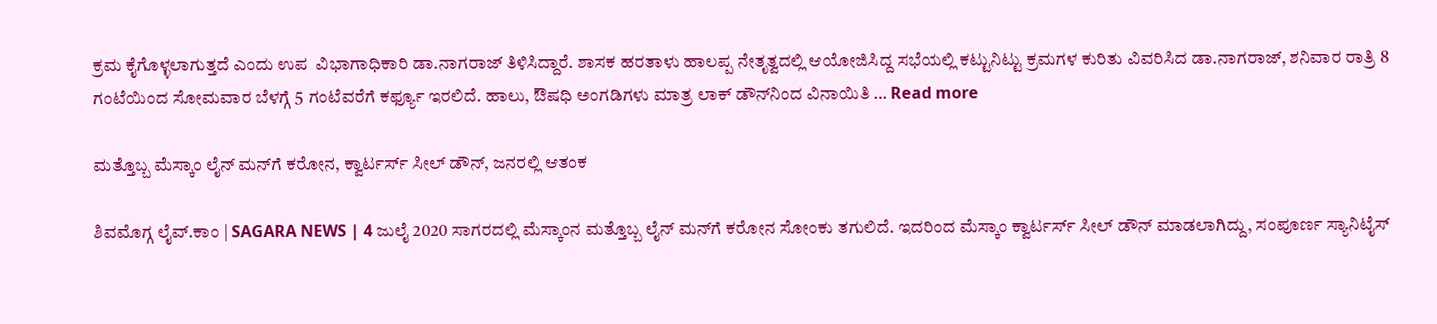ಕ್ರಮ ಕೈಗೊಳ್ಳಲಾಗುತ್ತದೆ ಎಂದು ಉಪ  ವಿಭಾಗಾಧಿಕಾರಿ ಡಾ.ನಾಗರಾಜ್ ತಿಳಿಸಿದ್ದಾರೆ. ಶಾಸಕ ಹರತಾಳು ಹಾಲಪ್ಪ ನೇತೃತ್ವದಲ್ಲಿ ಆಯೋಜಿಸಿದ್ದ ಸಭೆಯಲ್ಲಿ ಕಟ್ಟುನಿಟ್ಟು ಕ್ರಮಗಳ ಕುರಿತು ವಿವರಿಸಿದ ಡಾ.ನಾಗರಾಜ್, ಶನಿವಾರ ರಾತ್ರಿ 8 ಗಂಟೆಯಿಂದ ಸೋಮವಾರ ಬೆಳಗ್ಗೆ 5 ಗಂಟೆವರೆಗೆ ಕರ್ಫ್ಯೂ ಇರಲಿದೆ. ಹಾಲು, ಔಷಧಿ ಅಂಗಡಿಗಳು ಮಾತ್ರ ಲಾಕ್‍ ಡೌನ್‍ನಿಂದ ವಿನಾಯಿತಿ … Read more

ಮತ್ತೊಬ್ಬ ಮೆಸ್ಕಾಂ ಲೈನ್ ಮನ್‌ಗೆ ಕರೋನ, ಕ್ವಾರ್ಟರ್ಸ್ ಸೀಲ್ ಡೌನ್, ಜನರಲ್ಲಿ ಆತಂಕ

ಶಿವಮೊಗ್ಗ ಲೈವ್.ಕಾಂ | SAGARA NEWS | 4 ಜುಲೈ 2020 ಸಾಗರದಲ್ಲಿ ಮೆಸ್ಕಾಂನ ಮತ್ತೊಬ್ಬ ಲೈನ್‌ ಮನ್‌ಗೆ ಕರೋನ ಸೋಂಕು ತಗುಲಿದೆ. ಇದರಿಂದ ಮೆಸ್ಕಾಂ ಕ್ವಾರ್ಟರ್ಸ್‌ ಸೀಲ್‌ ಡೌನ್‌ ಮಾಡಲಾಗಿದ್ದು, ಸಂಪೂರ್ಣ ಸ್ಯಾನಿಟೈಸ್‌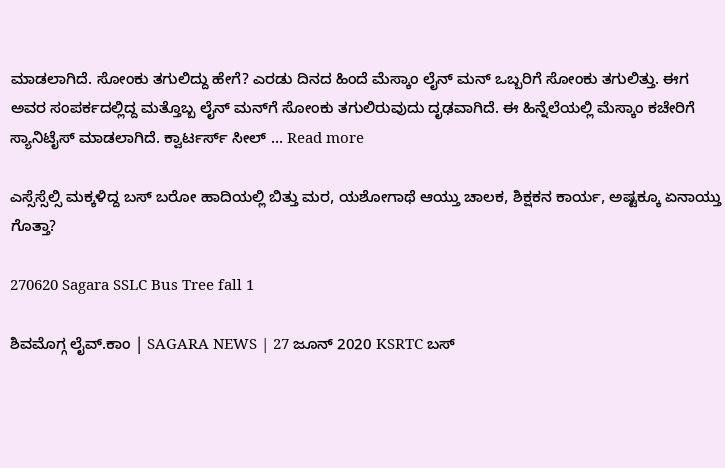ಮಾಡಲಾಗಿದೆ. ಸೋಂಕು ತಗುಲಿದ್ದು ಹೇಗೆ? ಎರಡು ದಿನದ ಹಿಂದೆ ಮೆಸ್ಕಾಂ ಲೈನ್‌ ಮನ್‌ ಒಬ್ಬರಿಗೆ ಸೋಂಕು ತಗುಲಿತ್ತು. ಈಗ ಅವರ ಸಂಪರ್ಕದಲ್ಲಿದ್ದ ಮತ್ತೊಬ್ಬ ಲೈನ್‌ ಮನ್‌ಗೆ ಸೋಂಕು ತಗುಲಿರುವುದು ದೃಢವಾಗಿದೆ. ಈ ಹಿನ್ನೆಲೆಯಲ್ಲಿ ಮೆಸ್ಕಾಂ ಕಚೇರಿಗೆ ಸ್ಯಾನಿಟೈಸ್‌ ಮಾಡಲಾಗಿದೆ. ಕ್ವಾರ್ಟರ್ಸ್‌ ಸೀಲ್‌ … Read more

ಎಸ್ಸೆಸ್ಸೆಲ್ಸಿ ಮಕ್ಕಳಿದ್ದ ಬಸ್ ಬರೋ ಹಾದಿಯಲ್ಲಿ ಬಿತ್ತು ಮರ, ಯಶೋಗಾಥೆ ಆಯ್ತು ಚಾಲಕ, ಶಿಕ್ಷಕನ ಕಾರ್ಯ, ಅಷ್ಟಕ್ಕೂ ಏನಾಯ್ತು ಗೊತ್ತಾ?

270620 Sagara SSLC Bus Tree fall 1

ಶಿವಮೊಗ್ಗ ಲೈವ್.ಕಾಂ | SAGARA NEWS | 27 ಜೂನ್ 2020 KSRTC ಬಸ್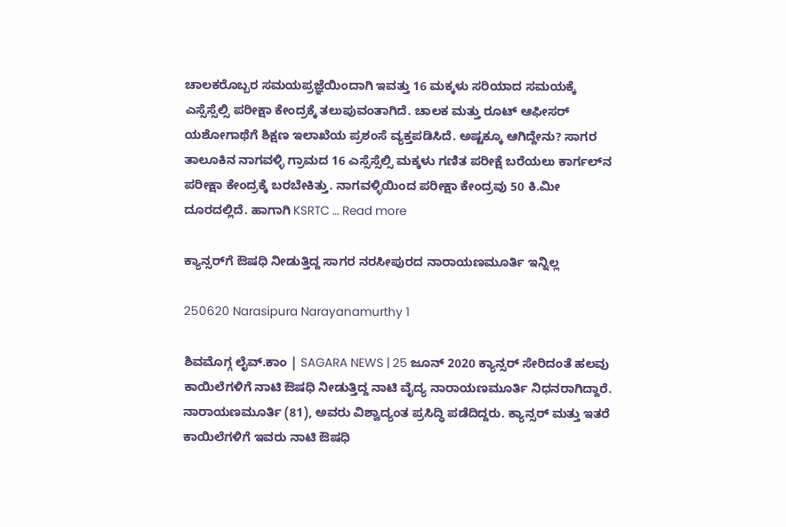ಚಾಲಕರೊಬ್ಬರ ಸಮಯಪ್ರಜ್ಞೆಯಿಂದಾಗಿ ಇವತ್ತು 16 ಮಕ್ಕಳು ಸರಿಯಾದ ಸಮಯಕ್ಕೆ ಎಸ್ಸೆಸ್ಸೆಲ್ಸಿ ಪರೀಕ್ಷಾ ಕೇಂದ್ರಕ್ಕೆ ತಲುಪುವಂತಾಗಿದೆ. ಚಾಲಕ ಮತ್ತು ರೂಟ್ ಆಫೀಸರ್ ಯಶೋಗಾಥೆಗೆ ಶಿಕ್ಷಣ ಇಲಾಖೆಯ ಪ್ರಶಂಸೆ ವ್ಯಕ್ತಪಡಿಸಿದೆ. ಅಷ್ಟಕ್ಕೂ ಆಗಿದ್ದೇನು? ಸಾಗರ ತಾಲೂಕಿನ ನಾಗವಳ್ಳಿ ಗ್ರಾಮದ 16 ಎಸ್ಸೆಸ್ಸೆಲ್ಸಿ ಮಕ್ಕಳು ಗಣಿತ ಪರೀಕ್ಷೆ ಬರೆಯಲು ಕಾರ್ಗಲ್‍ನ ಪರೀಕ್ಷಾ ಕೇಂದ್ರಕ್ಕೆ ಬರಬೇಕಿತ್ತು. ನಾಗವಳ್ಳಿಯಿಂದ ಪರೀಕ್ಷಾ ಕೇಂದ್ರವು 50 ಕಿ.ಮೀ ದೂರದಲ್ಲಿದೆ. ಹಾಗಾಗಿ KSRTC … Read more

ಕ್ಯಾನ್ಸರ್‌ಗೆ ಔಷಧಿ ನೀಡುತ್ತಿದ್ದ ಸಾಗರ ನರಸೀಪುರದ ನಾರಾಯಣಮೂರ್ತಿ ಇನ್ನಿಲ್ಲ

250620 Narasipura Narayanamurthy 1

ಶಿವಮೊಗ್ಗ ಲೈವ್.ಕಾಂ | SAGARA NEWS | 25 ಜೂನ್ 2020 ಕ್ಯಾನ್ಸರ್ ಸೇರಿದಂತೆ ಹಲವು ಕಾಯಿಲೆಗಳಿಗೆ ನಾಟಿ ಔಷಧಿ ನೀಡುತ್ತಿದ್ದ ನಾಟಿ ವೈದ್ಯ ನಾರಾಯಣಮೂರ್ತಿ ನಿಧನರಾಗಿದ್ದಾರೆ. ನಾರಾಯಣಮೂರ್ತಿ (81), ಅವರು ವಿಶ್ವಾದ್ಯಂತ ಪ್ರಸಿದ್ಧಿ ಪಡೆದಿದ್ದರು. ಕ್ಯಾನ್ಸರ್ ಮತ್ತು ಇತರೆ ಕಾಯಿಲೆಗಳಿಗೆ ಇವರು ನಾಟಿ ಔಷಧಿ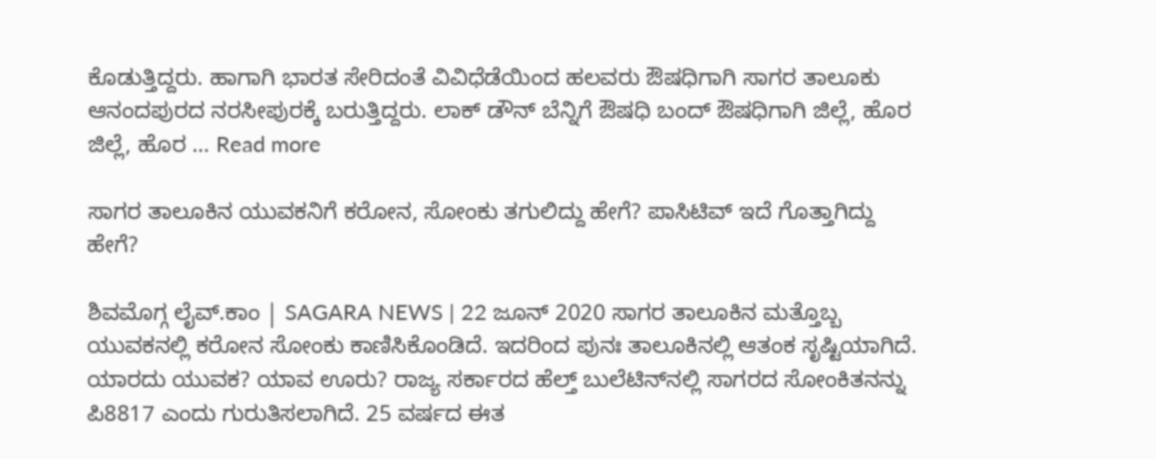ಕೊಡುತ್ತಿದ್ದರು. ಹಾಗಾಗಿ ಭಾರತ ಸೇರಿದಂತೆ ವಿವಿಧೆಡೆಯಿಂದ ಹಲವರು ಔಷಧಿಗಾಗಿ ಸಾಗರ ತಾಲೂಕು ಆನಂದಪುರದ ನರಸೀಪುರಕ್ಕೆ ಬರುತ್ತಿದ್ದರು. ಲಾಕ್ ಡೌನ್ ಬೆನ್ನಿಗೆ ಔಷಧಿ ಬಂದ್ ಔಷಧಿಗಾಗಿ ಜಿಲ್ಲೆ, ಹೊರ ಜಿಲ್ಲೆ, ಹೊರ … Read more

ಸಾಗರ ತಾಲೂಕಿನ ಯುವಕನಿಗೆ ಕರೋನ, ಸೋಂಕು ತಗುಲಿದ್ದು ಹೇಗೆ? ಪಾಸಿಟಿವ್ ಇದೆ ಗೊತ್ತಾಗಿದ್ದು ಹೇಗೆ?

ಶಿವಮೊಗ್ಗ ಲೈವ್.ಕಾಂ | SAGARA NEWS | 22 ಜೂನ್ 2020 ಸಾಗರ ತಾಲೂಕಿನ ಮತ್ತೊಬ್ಬ ಯುವಕನಲ್ಲಿ ಕರೋನ ಸೋಂಕು ಕಾಣಿಸಿಕೊಂಡಿದೆ. ಇದರಿಂದ ಪುನಃ ತಾಲೂಕಿನಲ್ಲಿ ಆತಂಕ ಸೃಷ್ಟಿಯಾಗಿದೆ. ಯಾರದು ಯುವಕ? ಯಾವ ಊರು? ರಾಜ್ಯ ಸರ್ಕಾರದ ಹೆಲ್ತ್ ಬುಲೆಟಿನ್‍ನಲ್ಲಿ ಸಾಗರದ ಸೋಂಕಿತನನ್ನು ಪಿ8817 ಎಂದು ಗುರುತಿಸಲಾಗಿದೆ. 25 ವರ್ಷದ ಈತ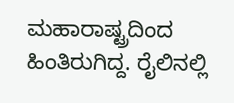ಮಹಾರಾಷ್ಟ್ರದಿಂದ ಹಿಂತಿರುಗಿದ್ದ. ರೈಲಿನಲ್ಲಿ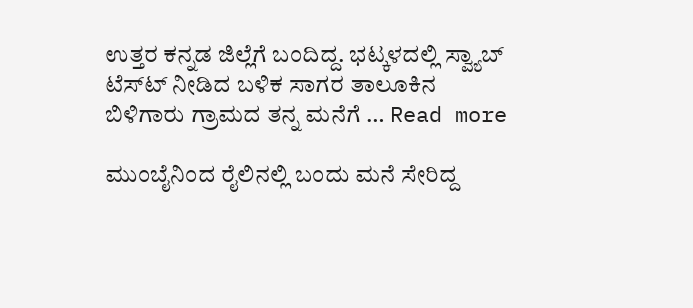ಉತ್ತರ ಕನ್ನಡ ಜಿಲ್ಲೆಗೆ ಬಂದಿದ್ದ. ಭಟ್ಕಳದಲ್ಲಿ ಸ್ವ್ಯಾಬ್ ಟೆಸ್ಟ್‍ ನೀಡಿದ ಬಳಿಕ ಸಾಗರ ತಾಲೂಕಿನ ಬಿಳಿಗಾರು ಗ್ರಾಮದ ತನ್ನ ಮನೆಗೆ … Read more

ಮುಂಬೈನಿಂದ ರೈಲಿನಲ್ಲಿ ಬಂದು ಮನೆ ಸೇರಿದ್ದ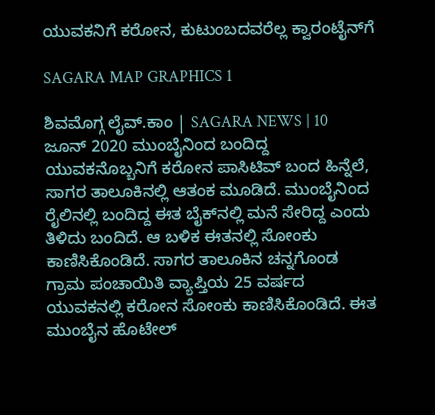ಯುವಕನಿಗೆ ಕರೋನ, ಕುಟುಂಬದವರೆಲ್ಲ ಕ್ವಾರಂಟೈನ್‍ಗೆ

SAGARA MAP GRAPHICS 1

ಶಿವಮೊಗ್ಗ ಲೈವ್.ಕಾಂ | SAGARA NEWS | 10 ಜೂನ್ 2020 ಮುಂಬೈನಿಂದ ಬಂದಿದ್ದ ಯುವಕನೊಬ್ಬನಿಗೆ ಕರೋನ ಪಾಸಿಟಿವ್ ಬಂದ ಹಿನ್ನೆಲೆ, ಸಾಗರ ತಾಲೂಕಿನಲ್ಲಿ ಆತಂಕ ಮೂಡಿದೆ. ಮುಂಬೈನಿಂದ ರೈಲಿನಲ್ಲಿ ಬಂದಿದ್ದ ಈತ ಬೈಕ್‍ನಲ್ಲಿ ಮನೆ ಸೇರಿದ್ದ ಎಂದು ತಿಳಿದು ಬಂದಿದೆ. ಆ ಬಳಿಕ ಈತನಲ್ಲಿ ಸೋಂಕು ಕಾಣಿಸಿಕೊಂಡಿದೆ. ಸಾಗರ ತಾಲೂಕಿನ ಚನ್ನಗೊಂಡ ಗ್ರಾಮ ಪಂಚಾಯಿತಿ ವ್ಯಾಪ್ತಿಯ 25 ವರ್ಷದ ಯುವಕನಲ್ಲಿ ಕರೋನ ಸೋಂಕು ಕಾಣಿಸಿಕೊಂಡಿದೆ. ಈತ ಮುಂಬೈನ ಹೊಟೇಲ್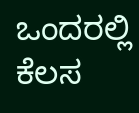ಒಂದರಲ್ಲಿ ಕೆಲಸ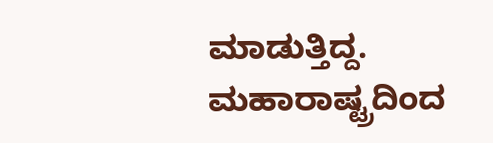ಮಾಡುತ್ತಿದ್ದ. ಮಹಾರಾಷ್ಟ್ರದಿಂದ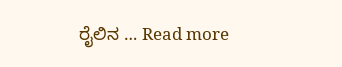ರೈಲಿನ … Read more